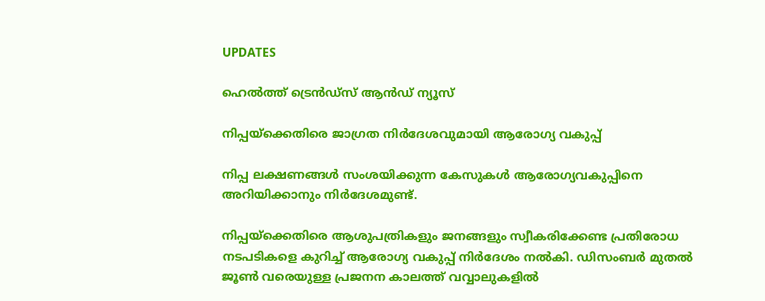UPDATES

ഹെല്‍ത്ത് ട്രെന്‍ഡ്‌സ് ആന്‍ഡ് ന്യൂസ്

നിപ്പയ്‌ക്കെതിരെ ജാഗ്രത നിര്‍ദേശവുമായി ആരോഗ്യ വകുപ്പ്

നിപ്പ ലക്ഷണങ്ങള്‍ സംശയിക്കുന്ന കേസുകള്‍ ആരോഗ്യവകുപ്പിനെ അറിയിക്കാനും നിര്‍ദേശമുണ്ട്.

നിപ്പയ്‌ക്കെതിരെ ആശുപത്രികളും ജനങ്ങളും സ്വീകരിക്കേണ്ട പ്രതിരോധ നടപടികളെ കുറിച്ച് ആരോഗ്യ വകുപ്പ് നിര്‍ദേശം നല്‍കി. ഡിസംബര്‍ മുതല്‍ ജൂണ്‍ വരെയുള്ള പ്രജനന കാലത്ത് വവ്വാലുകളില്‍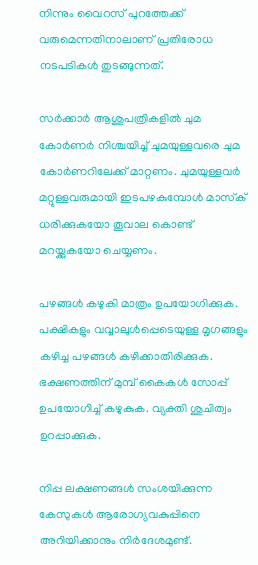നിന്നും വൈറസ് പുറത്തേക്ക് വരുമെന്നതിനാലാണ് പ്രതിരോധ നടപടികള്‍ തുടങ്ങുന്നത്.

സര്‍ക്കാര്‍ ആശുപത്രികളില്‍ ചുമ കോര്‍ണര്‍ നിശ്ചയിച്ച് ചുമയുള്ളവരെ ചുമ കോര്‍ണറിലേക്ക് മാറ്റണം. ചുമയുള്ളവര്‍ മറ്റുള്ളവരുമായി ഇടപഴകുമ്പോള്‍ മാസ്‌ക് ധരിക്കുകയോ തൂവാല കൊണ്ട് മറയ്ക്കുകയോ ചെയ്യണം.

പഴങ്ങള്‍ കഴുകി മാത്രം ഉപയോഗിക്കുക. പക്ഷികളും വവ്വാലുള്‍പ്പെടെയുള്ള മൃഗങ്ങളും കഴിച്ച പഴങ്ങള്‍ കഴിക്കാതിരിക്കുക. ഭക്ഷണത്തിന് മുമ്പ് കൈകള്‍ സോപ്പ് ഉപയോഗിച്ച് കഴുകുക. വ്യക്തി ശുചിത്വം ഉറപ്പാക്കുക.

നിപ്പ ലക്ഷണങ്ങള്‍ സംശയിക്കുന്ന കേസുകള്‍ ആരോഗ്യവകുപ്പിനെ അറിയിക്കാനും നിര്‍ദേശമുണ്ട്.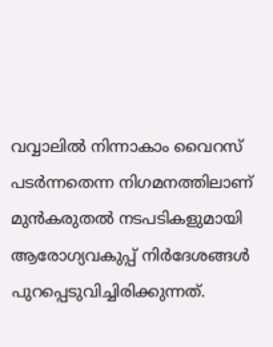വവ്വാലില്‍ നിന്നാകാം വൈറസ് പടര്‍ന്നതെന്ന നിഗമനത്തിലാണ് മുന്‍കരുതല്‍ നടപടികളുമായി ആരോഗ്യവകുപ്പ് നിര്‍ദേശങ്ങള്‍ പുറപ്പെടുവിച്ചിരിക്കുന്നത്.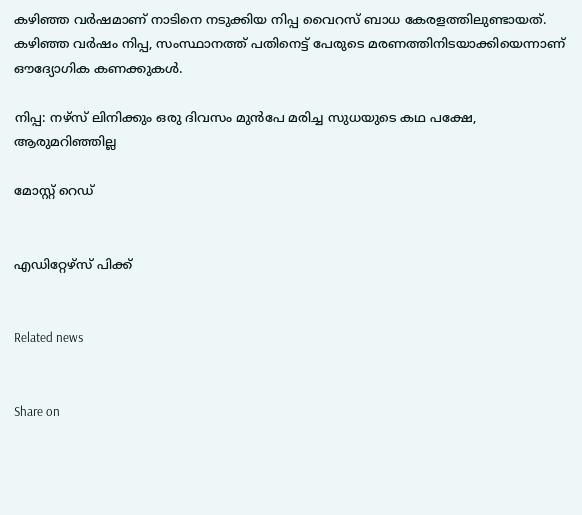കഴിഞ്ഞ വര്‍ഷമാണ് നാടിനെ നടുക്കിയ നിപ്പ വൈറസ് ബാധ കേരളത്തിലുണ്ടായത്. കഴിഞ്ഞ വര്‍ഷം നിപ്പ, സംസ്ഥാനത്ത് പതിനെട്ട് പേരുടെ മരണത്തിനിടയാക്കിയെന്നാണ് ഔദ്യോഗിക കണക്കുകള്‍.

നിപ്പ: നഴ്സ് ലിനിക്കും ഒരു ദിവസം മുന്‍പേ മരിച്ച സുധയുടെ കഥ പക്ഷേ, ആരുമറിഞ്ഞില്ല

മോസ്റ്റ് റെഡ്


എഡിറ്റേഴ്സ് പിക്ക്


Related news


Share on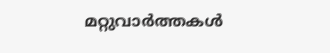മറ്റുവാര്‍ത്തകള്‍